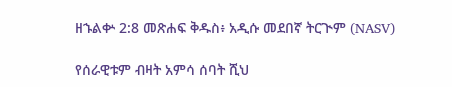ዘኁልቍ 2:8 መጽሐፍ ቅዱስ፥ አዲሱ መደበኛ ትርጒም (NASV)

የሰራዊቱም ብዛት አምሳ ሰባት ሺህ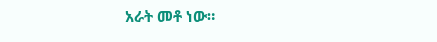አራት መቶ ነው።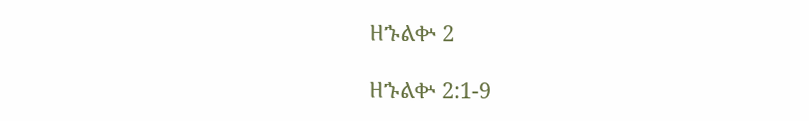ዘኁልቍ 2

ዘኁልቍ 2:1-9